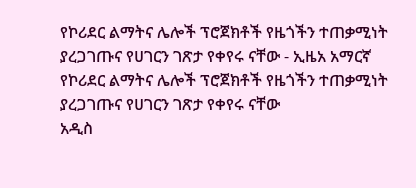የኮሪደር ልማትና ሌሎች ፕሮጀክቶች የዜጎችን ተጠቃሚነት ያረጋገጡና የሀገርን ገጽታ የቀየሩ ናቸው - ኢዜአ አማርኛ
የኮሪደር ልማትና ሌሎች ፕሮጀክቶች የዜጎችን ተጠቃሚነት ያረጋገጡና የሀገርን ገጽታ የቀየሩ ናቸው
አዲስ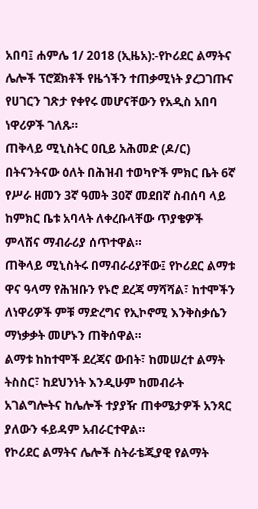አበባ፤ ሐምሌ 1/ 2018 (ኢዜአ):-የኮሪደር ልማትና ሌሎች ፕሮጀክቶች የዜጎችን ተጠቃሚነት ያረጋገጡና የሀገርን ገጽታ የቀየሩ መሆናቸውን የአዲስ አበባ ነዋሪዎች ገለጹ።
ጠቅላይ ሚኒስትር ዐቢይ አሕመድ (ዶ/ር) በትናንትናው ዕለት በሕዝብ ተወካዮች ምክር ቤት 6ኛ የሥራ ዘመን 3ኛ ዓመት 30ኛ መደበኛ ስብሰባ ላይ ከምክር ቤቱ አባላት ለቀረቡላቸው ጥያቄዎች ምላሽና ማብራሪያ ሰጥተዋል።
ጠቅላይ ሚኒስትሩ በማብራሪያቸው፤ የኮሪደር ልማቱ ዋና ዓላማ የሕዝቡን የኑሮ ደረጃ ማሻሻል፣ ከተሞችን ለነዋሪዎች ምቹ ማድረግና የኢኮኖሚ እንቅስቃሴን ማነቃቃት መሆኑን ጠቅሰዋል።
ልማቱ ከከተሞች ደረጃና ውበት፣ ከመሠረተ ልማት ትስስር፣ ከደህንነት እንዲሁም ከመብራት አገልግሎትና ከሌሎች ተያያዥ ጠቀሜታዎች አንጻር ያለውን ፋይዳም አብራርተዋል።
የኮሪደር ልማትና ሌሎች ስትራቴጂያዊ የልማት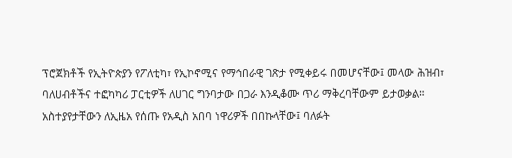ፕሮጀክቶች የኢትዮጵያን የፖለቲካ፣ የኢኮኖሚና የማኅበራዊ ገጽታ የሚቀይሩ በመሆናቸው፤ መላው ሕዝብ፣ ባለሀብቶችና ተፎካካሪ ፓርቲዎች ለሀገር ግንባታው በጋራ እንዲቆሙ ጥሪ ማቅረባቸውም ይታወቃል።
አስተያየታቸውን ለኢዜአ የሰጡ የአዲስ አበባ ነዋሪዎች በበኩላቸው፤ ባለፉት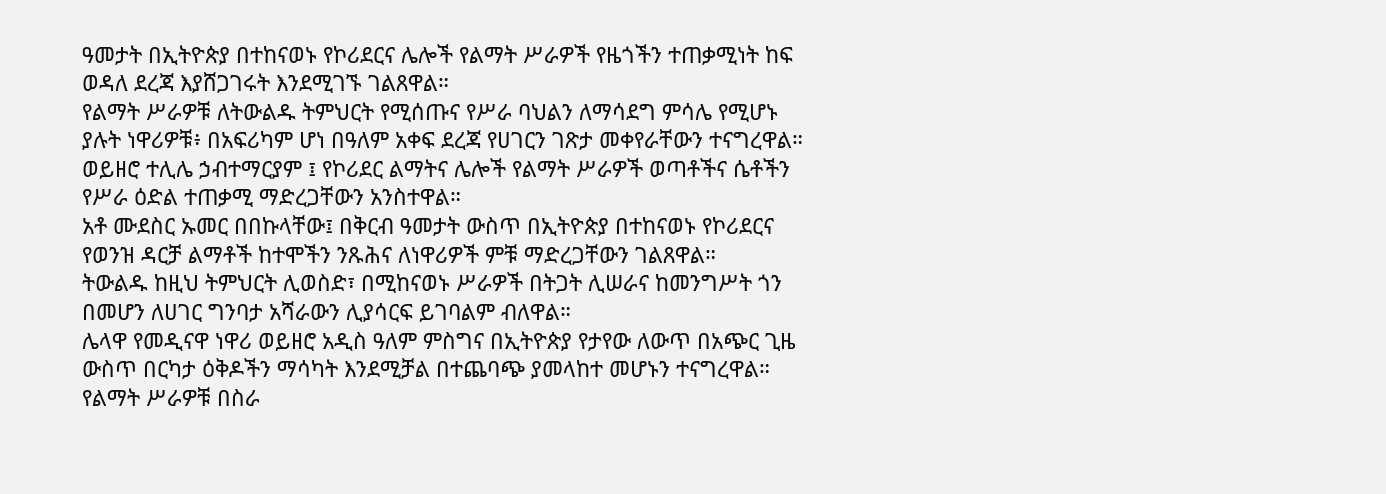ዓመታት በኢትዮጵያ በተከናወኑ የኮሪደርና ሌሎች የልማት ሥራዎች የዜጎችን ተጠቃሚነት ከፍ ወዳለ ደረጃ እያሸጋገሩት እንደሚገኙ ገልጸዋል።
የልማት ሥራዎቹ ለትውልዱ ትምህርት የሚሰጡና የሥራ ባህልን ለማሳደግ ምሳሌ የሚሆኑ ያሉት ነዋሪዎቹ፥ በአፍሪካም ሆነ በዓለም አቀፍ ደረጃ የሀገርን ገጽታ መቀየራቸውን ተናግረዋል።
ወይዘሮ ተሊሌ ኃብተማርያም ፤ የኮሪደር ልማትና ሌሎች የልማት ሥራዎች ወጣቶችና ሴቶችን የሥራ ዕድል ተጠቃሚ ማድረጋቸውን አንስተዋል።
አቶ ሙደስር ኡመር በበኩላቸው፤ በቅርብ ዓመታት ውስጥ በኢትዮጵያ በተከናወኑ የኮሪደርና የወንዝ ዳርቻ ልማቶች ከተሞችን ንጹሕና ለነዋሪዎች ምቹ ማድረጋቸውን ገልጸዋል።
ትውልዱ ከዚህ ትምህርት ሊወስድ፣ በሚከናወኑ ሥራዎች በትጋት ሊሠራና ከመንግሥት ጎን በመሆን ለሀገር ግንባታ አሻራውን ሊያሳርፍ ይገባልም ብለዋል።
ሌላዋ የመዲናዋ ነዋሪ ወይዘሮ አዲስ ዓለም ምስግና በኢትዮጵያ የታየው ለውጥ በአጭር ጊዜ ውስጥ በርካታ ዕቅዶችን ማሳካት እንደሚቻል በተጨባጭ ያመላከተ መሆኑን ተናግረዋል።
የልማት ሥራዎቹ በስራ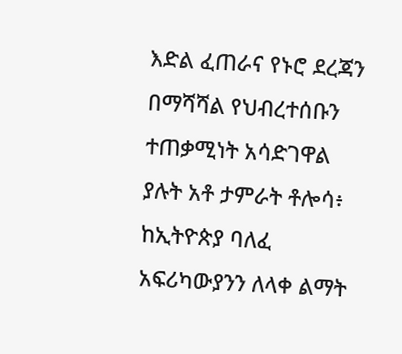እድል ፈጠራና የኑሮ ደረጃን በማሻሻል የህብረተሰቡን ተጠቃሚነት አሳድገዋል ያሉት አቶ ታምራት ቶሎሳ፥ ከኢትዮጵያ ባለፈ አፍሪካውያንን ለላቀ ልማት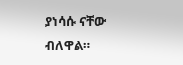ያነሳሱ ናቸው ብለዋል።